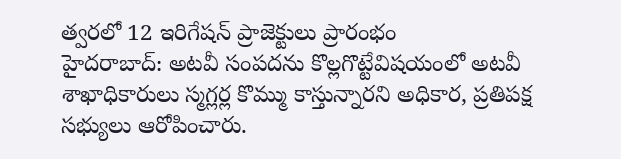త్వరలో 12 ఇరిగేషన్ ప్రాజెక్టులు ప్రారంభం
హైదరాబాద్: అటవీ సంపదను కొల్లగొట్టేవిషయంలో అటవీ శాఖాధికారులు స్మగ్లర్ల కొమ్ము కాస్తున్నారని అధికార, ప్రతిపక్ష సభ్యులు ఆరోపించారు.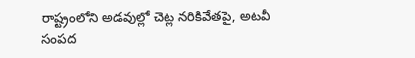రాష్ట్రంలోని అడవుల్లో చెట్ల నరికివేతపై, అటవీ సంపద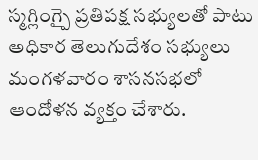స్మగ్లింగ్పై ప్రతిపక్ష సభ్యులతో పాటు అధికార తెలుగుదేశం సభ్యులు మంగళవారం శాసనసభలో ఆందోళన వ్యక్తం చేశారు.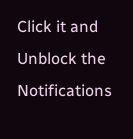Click it and Unblock the Notifications